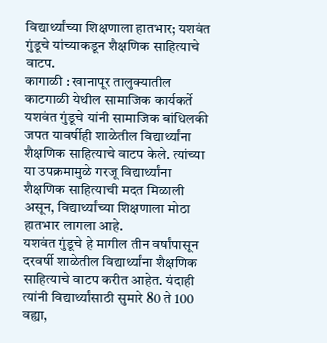विद्यार्थ्यांच्या शिक्षणाला हातभार; यशवंत गुंडूचे यांच्याकडून शैक्षणिक साहित्याचे वाटप.
कागाळी : खानापूर तालुक्यातील काटगाळी येथील सामाजिक कार्यकर्ते यशवंत गुंडूचे यांनी सामाजिक बांधिलकी जपत यावर्षीही शाळेतील विद्यार्थ्यांना शैक्षणिक साहित्याचे वाटप केले. त्यांच्या या उपक्रमामुळे गरजू विद्यार्थ्यांना शैक्षणिक साहित्याची मदत मिळाली असून, विद्यार्थ्यांच्या शिक्षणाला मोठा हातभार लागला आहे.
यशवंत गुंडूचे हे मागील तीन वर्षांपासून दरवर्षी शाळेतील विद्यार्थ्यांना शैक्षणिक साहित्याचे वाटप करीत आहेत. यंदाही त्यांनी विद्यार्थ्यांसाठी सुमारे 80 ते 100 वह्या,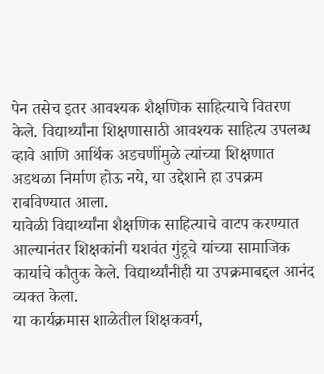पेन तसेच इतर आवश्यक शैक्षणिक साहित्याचे वितरण केले. विद्यार्थ्यांना शिक्षणासाठी आवश्यक साहित्य उपलब्ध व्हावे आणि आर्थिक अडचणींमुळे त्यांच्या शिक्षणात अडथळा निर्माण होऊ नये, या उद्देशाने हा उपक्रम राबविण्यात आला.
यावेळी विद्यार्थ्यांना शैक्षणिक साहित्याचे वाटप करण्यात आल्यानंतर शिक्षकांनी यशवंत गुंडूचे यांच्या सामाजिक कार्याचे कौतुक केले. विद्यार्थ्यांनीही या उपक्रमाबद्दल आनंद व्यक्त केला.
या कार्यक्रमास शाळेतील शिक्षकवर्ग,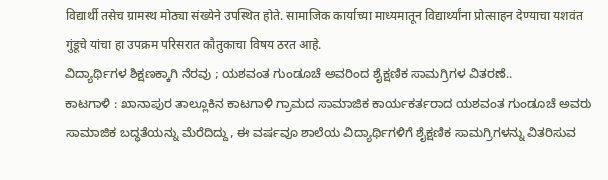विद्यार्थी तसेच ग्रामस्थ मोठ्या संख्येने उपस्थित होते. सामाजिक कार्याच्या माध्यमातून विद्यार्थ्यांना प्रोत्साहन देण्याचा यशवंत गुंडूचे यांचा हा उपक्रम परिसरात कौतुकाचा विषय ठरत आहे.
ವಿದ್ಯಾರ್ಥಿಗಳ ಶಿಕ್ಷಣಕ್ಕಾಗಿ ನೆರವು ; ಯಶವಂತ ಗುಂಡೂಚೆ ಅವರಿಂದ ಶೈಕ್ಷಣಿಕ ಸಾಮಗ್ರಿಗಳ ವಿತರಣೆ..
ಕಾಟಗಾಳಿ : ಖಾನಾಪುರ ತಾಲ್ಲೂಕಿನ ಕಾಟಗಾಳಿ ಗ್ರಾಮದ ಸಾಮಾಜಿಕ ಕಾರ್ಯಕರ್ತರಾದ ಯಶವಂತ ಗುಂಡೂಚೆ ಅವರು ಸಾಮಾಜಿಕ ಬದ್ಧತೆಯನ್ನು ಮೆರೆದಿದ್ದು, ಈ ವರ್ಷವೂ ಶಾಲೆಯ ವಿದ್ಯಾರ್ಥಿಗಳಿಗೆ ಶೈಕ್ಷಣಿಕ ಸಾಮಗ್ರಿಗಳನ್ನು ವಿತರಿಸುವ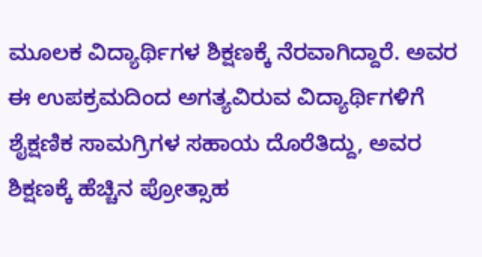ಮೂಲಕ ವಿದ್ಯಾರ್ಥಿಗಳ ಶಿಕ್ಷಣಕ್ಕೆ ನೆರವಾಗಿದ್ದಾರೆ. ಅವರ ಈ ಉಪಕ್ರಮದಿಂದ ಅಗತ್ಯವಿರುವ ವಿದ್ಯಾರ್ಥಿಗಳಿಗೆ ಶೈಕ್ಷಣಿಕ ಸಾಮಗ್ರಿಗಳ ಸಹಾಯ ದೊರೆತಿದ್ದು, ಅವರ ಶಿಕ್ಷಣಕ್ಕೆ ಹೆಚ್ಚಿನ ಪ್ರೋತ್ಸಾಹ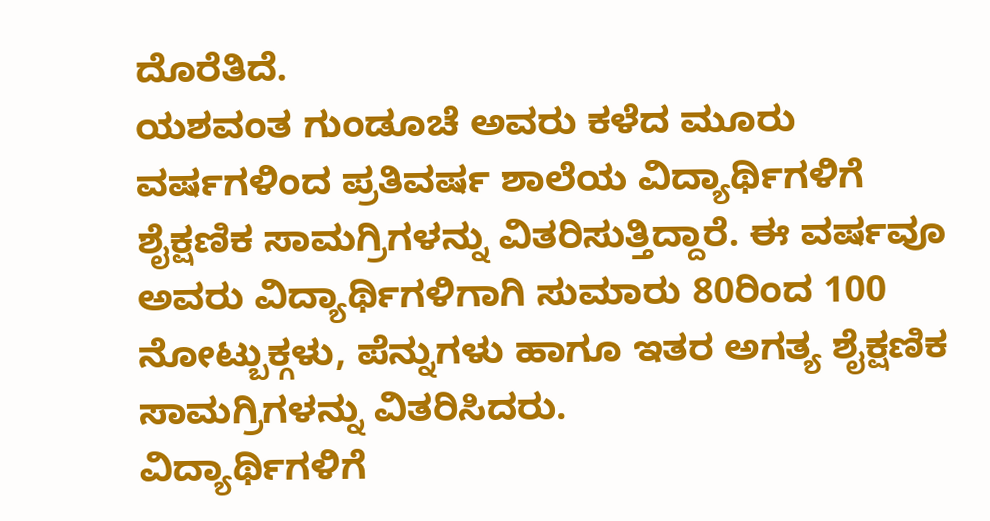ದೊರೆತಿದೆ.
ಯಶವಂತ ಗುಂಡೂಚೆ ಅವರು ಕಳೆದ ಮೂರು ವರ್ಷಗಳಿಂದ ಪ್ರತಿವರ್ಷ ಶಾಲೆಯ ವಿದ್ಯಾರ್ಥಿಗಳಿಗೆ ಶೈಕ್ಷಣಿಕ ಸಾಮಗ್ರಿಗಳನ್ನು ವಿತರಿಸುತ್ತಿದ್ದಾರೆ. ಈ ವರ್ಷವೂ ಅವರು ವಿದ್ಯಾರ್ಥಿಗಳಿಗಾಗಿ ಸುಮಾರು 80ರಿಂದ 100 ನೋಟ್ಬುಕ್ಗಳು, ಪೆನ್ನುಗಳು ಹಾಗೂ ಇತರ ಅಗತ್ಯ ಶೈಕ್ಷಣಿಕ ಸಾಮಗ್ರಿಗಳನ್ನು ವಿತರಿಸಿದರು.
ವಿದ್ಯಾರ್ಥಿಗಳಿಗೆ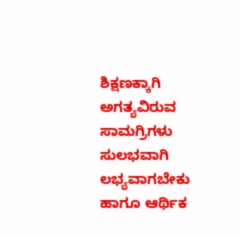ಶಿಕ್ಷಣಕ್ಕಾಗಿ ಅಗತ್ಯವಿರುವ ಸಾಮಗ್ರಿಗಳು ಸುಲಭವಾಗಿ ಲಭ್ಯವಾಗಬೇಕು ಹಾಗೂ ಆರ್ಥಿಕ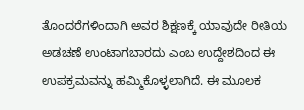ತೊಂದರೆಗಳಿಂದಾಗಿ ಅವರ ಶಿಕ್ಷಣಕ್ಕೆ ಯಾವುದೇ ರೀತಿಯ ಅಡಚಣೆ ಉಂಟಾಗಬಾರದು ಎಂಬ ಉದ್ದೇಶದಿಂದ ಈ ಉಪಕ್ರಮವನ್ನು ಹಮ್ಮಿಕೊಳ್ಳಲಾಗಿದೆ. ಈ ಮೂಲಕ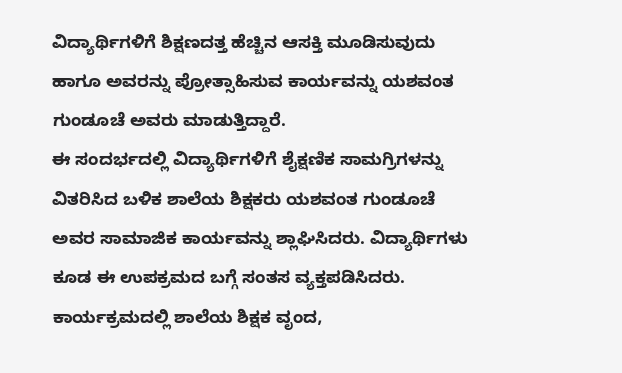ವಿದ್ಯಾರ್ಥಿಗಳಿಗೆ ಶಿಕ್ಷಣದತ್ತ ಹೆಚ್ಚಿನ ಆಸಕ್ತಿ ಮೂಡಿಸುವುದು ಹಾಗೂ ಅವರನ್ನು ಪ್ರೋತ್ಸಾಹಿಸುವ ಕಾರ್ಯವನ್ನು ಯಶವಂತ ಗುಂಡೂಚೆ ಅವರು ಮಾಡುತ್ತಿದ್ದಾರೆ.
ಈ ಸಂದರ್ಭದಲ್ಲಿ ವಿದ್ಯಾರ್ಥಿಗಳಿಗೆ ಶೈಕ್ಷಣಿಕ ಸಾಮಗ್ರಿಗಳನ್ನು ವಿತರಿಸಿದ ಬಳಿಕ ಶಾಲೆಯ ಶಿಕ್ಷಕರು ಯಶವಂತ ಗುಂಡೂಚೆ ಅವರ ಸಾಮಾಜಿಕ ಕಾರ್ಯವನ್ನು ಶ್ಲಾಘಿಸಿದರು. ವಿದ್ಯಾರ್ಥಿಗಳು ಕೂಡ ಈ ಉಪಕ್ರಮದ ಬಗ್ಗೆ ಸಂತಸ ವ್ಯಕ್ತಪಡಿಸಿದರು.
ಕಾರ್ಯಕ್ರಮದಲ್ಲಿ ಶಾಲೆಯ ಶಿಕ್ಷಕ ವೃಂದ,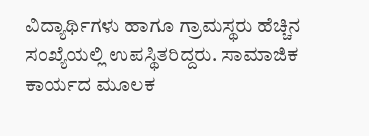ವಿದ್ಯಾರ್ಥಿಗಳು ಹಾಗೂ ಗ್ರಾಮಸ್ಥರು ಹೆಚ್ಚಿನ ಸಂಖ್ಯೆಯಲ್ಲಿ ಉಪಸ್ಥಿತರಿದ್ದರು. ಸಾಮಾಜಿಕ ಕಾರ್ಯದ ಮೂಲಕ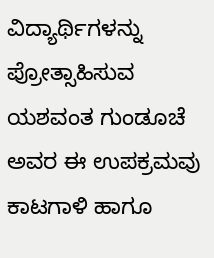ವಿದ್ಯಾರ್ಥಿಗಳನ್ನು ಪ್ರೋತ್ಸಾಹಿಸುವ ಯಶವಂತ ಗುಂಡೂಚೆ ಅವರ ಈ ಉಪಕ್ರಮವು ಕಾಟಗಾಳಿ ಹಾಗೂ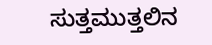ಸುತ್ತಮುತ್ತಲಿನ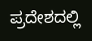ಪ್ರದೇಶದಲ್ಲಿ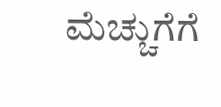ಮೆಚ್ಚುಗೆಗೆ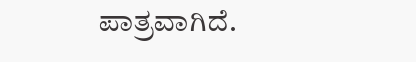ಪಾತ್ರವಾಗಿದೆ.